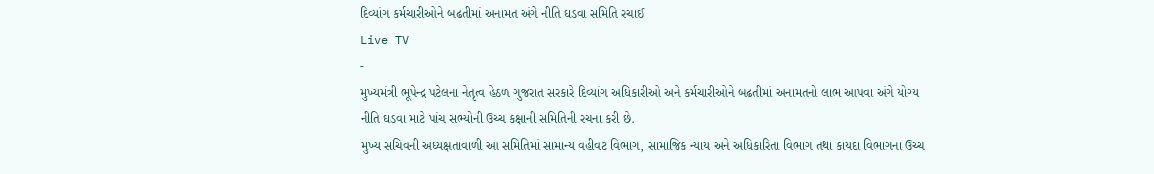દિવ્યાંગ કર્મચારીઓને બઢતીમાં અનામત અંગે નીતિ ઘડવા સમિતિ રચાઈ
Live TV
-
મુખ્યમંત્રી ભૂપેન્દ્ર પટેલના નેતૃત્વ હેઠળ ગુજરાત સરકારે દિવ્યાંગ અધિકારીઓ અને કર્મચારીઓને બઢતીમાં અનામતનો લાભ આપવા અંગે યોગ્ય નીતિ ઘડવા માટે પાંચ સભ્યોની ઉચ્ચ કક્ષાની સમિતિની રચના કરી છે.
મુખ્ય સચિવની અધ્યક્ષતાવાળી આ સમિતિમાં સામાન્ય વહીવટ વિભાગ, સામાજિક ન્યાય અને અધિકારિતા વિભાગ તથા કાયદા વિભાગના ઉચ્ચ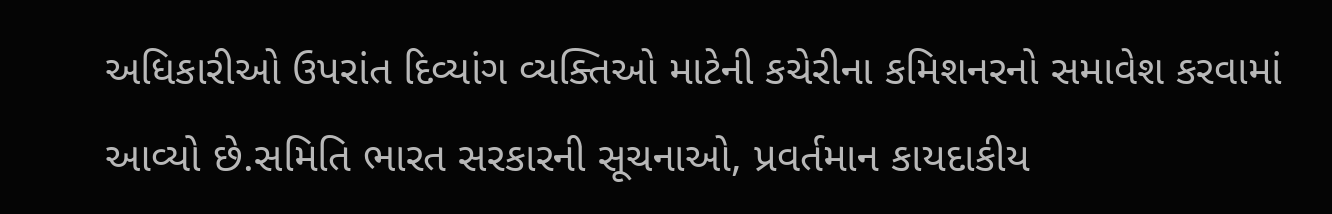અધિકારીઓ ઉપરાંત દિવ્યાંગ વ્યક્તિઓ માટેની કચેરીના કમિશનરનો સમાવેશ કરવામાં આવ્યો છે.સમિતિ ભારત સરકારની સૂચનાઓ, પ્રવર્તમાન કાયદાકીય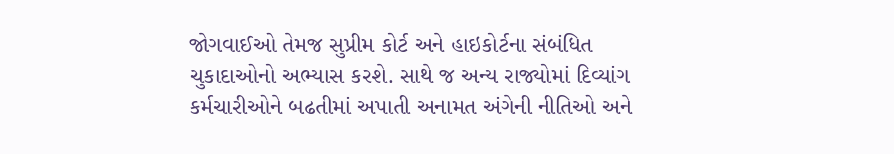જોગવાઈઓ તેમજ સુપ્રીમ કોર્ટ અને હાઇકોર્ટના સંબંધિત ચુકાદાઓનો અભ્યાસ કરશે. સાથે જ અન્ય રાજ્યોમાં દિવ્યાંગ કર્મચારીઓને બઢતીમાં અપાતી અનામત અંગેની નીતિઓ અને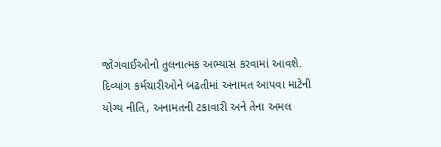જોગવાઈઓનો તુલનાત્મક અભ્યાસ કરવામાં આવશે.
દિવ્યાંગ કર્મચારીઓને બઢતીમાં અનામત આપવા માટેની યોગ્ય નીતિ, અનામતની ટકાવારી અને તેના અમલ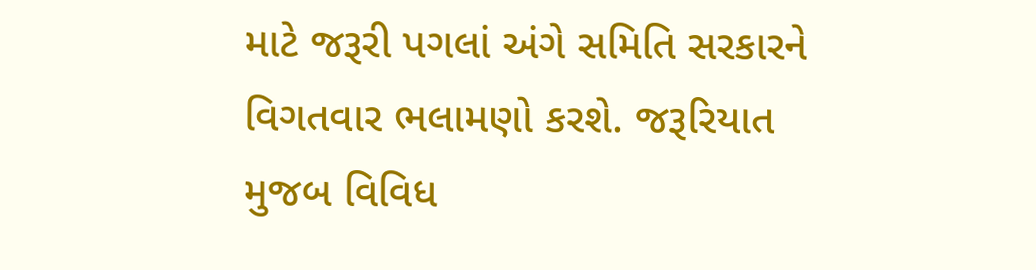માટે જરૂરી પગલાં અંગે સમિતિ સરકારને વિગતવાર ભલામણો કરશે. જરૂરિયાત મુજબ વિવિધ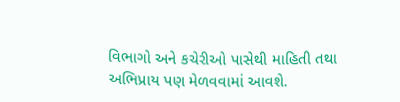વિભાગો અને કચેરીઓ પાસેથી માહિતી તથા અભિપ્રાય પણ મેળવવામાં આવશે.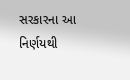સરકારના આ નિર્ણયથી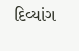દિવ્યાંગ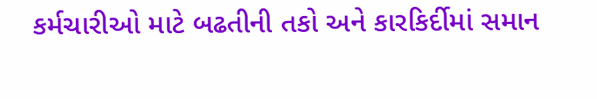કર્મચારીઓ માટે બઢતીની તકો અને કારકિર્દીમાં સમાન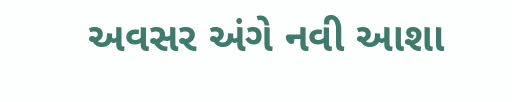અવસર અંગે નવી આશા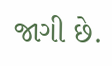જાગી છે.